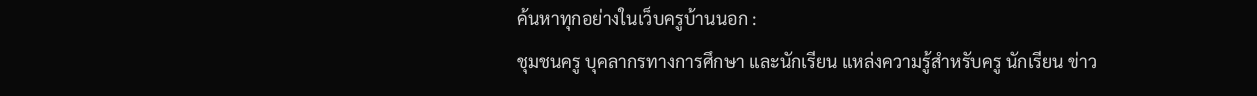ค้นหาทุกอย่างในเว็บครูบ้านนอก :
ชุมชนครู บุคลากรทางการศึกษา และนักเรียน แหล่งความรู้สำหรับครู นักเรียน ข่าว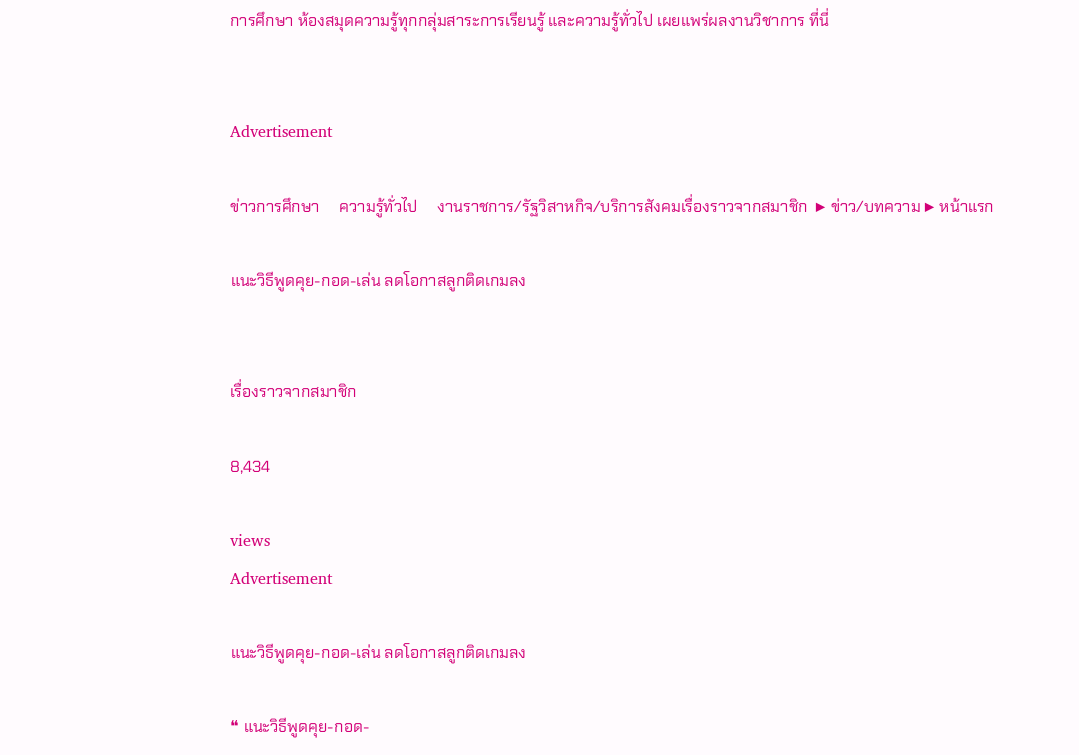การศึกษา ห้องสมุดความรู้ทุกกลุ่มสาระการเรียนรู้ และความรู้ทั่วไป เผยแพร่ผลงานวิชาการ ที่นี่


Advertisement

ข่าวการศึกษา     ความรู้ทั่วไป     งานราชการ/รัฐวิสาหกิจ/บริการสังคมเรื่องราวจากสมาชิก  ▶ ข่าว/บทความ ▶ หน้าแรก

แนะวิธีพูดคุย-กอด-เล่น ลดโอกาสลูกติดเกมลง


เรื่องราวจากสมาชิก

8,434

views
Advertisement

แนะวิธีพูดคุย-กอด-เล่น ลดโอกาสลูกติดเกมลง

❝ แนะวิธีพูดคุย-กอด-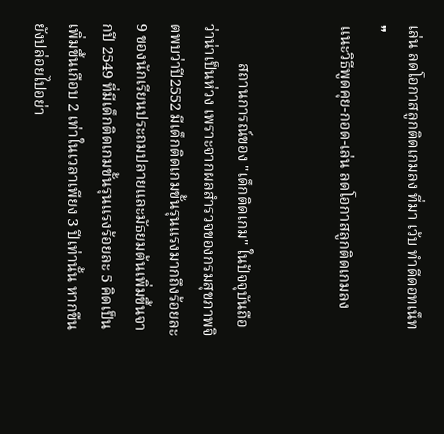เล่น ลดโอกาสลูกติดเกมลง ที่มา เว้บ ทำดีดอทเน็ท ❞
แนะวิธีพูดคุย-กอด-เล่น ลดโอกาสลูกติดเกมลง


          สถานการณ์ของ "เด็กติดเกม" ในปัจจุบันถือว่าน่าเป็นห่วง เพราะจากผลสำรวจของกรมสุขภาพจิตพบว่าปี2552 มีเด็กติดเกมขั้นรุนแรงมากถึงร้อยละ 9 ของนักเรียนประถมปลายและมัธยมต้นเพิ่มขึ้นจากปี 2549 ที่มีเด็กติดเกมขั้นรุนแรงร้อยละ 5 คิดเป็นเพิ่มขึ้นเกือบ 2 เท่าในเวลาเพียง 3 ปีเท่านั้น หากขืนยังปล่อยไปอย่า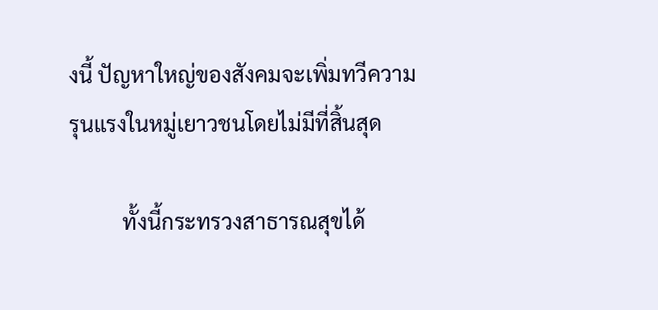งนี้ ปัญหาใหญ่ของสังคมจะเพิ่มทวีความรุนแรงในหมู่เยาวชนโดยไม่มีที่สิ้นสุด

          ทั้งนี้กระทรวงสาธารณสุขได้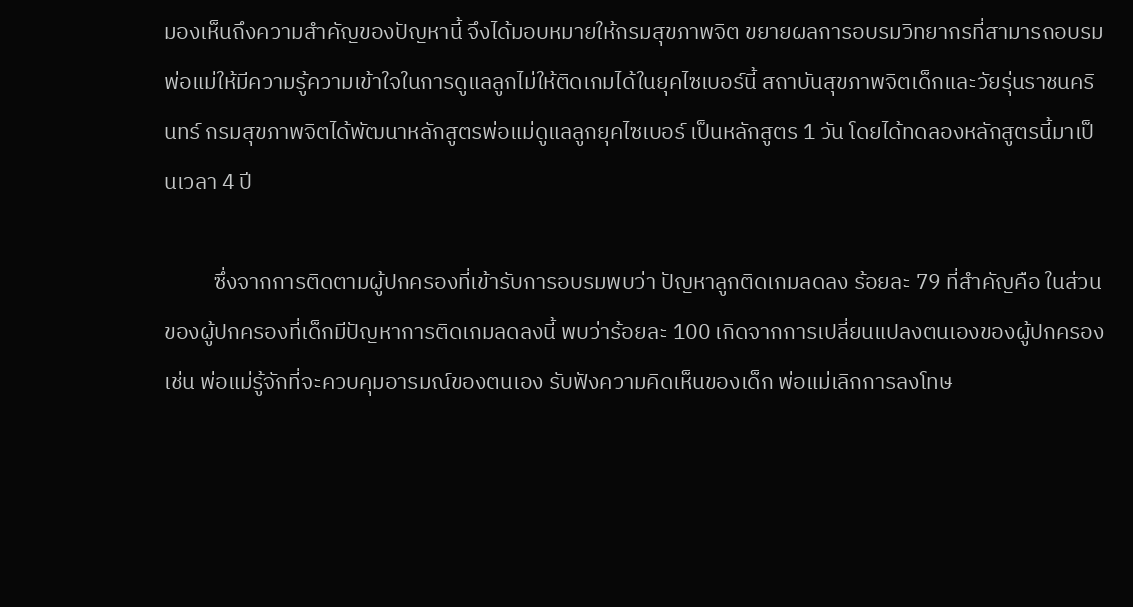มองเห็นถึงความสำคัญของปัญหานี้ จึงได้มอบหมายให้กรมสุขภาพจิต ขยายผลการอบรมวิทยากรที่สามารถอบรมพ่อแม่ให้มีความรู้ความเข้าใจในการดูแลลูกไม่ให้ติดเกมได้ในยุคไซเบอร์นี้ สถาบันสุขภาพจิตเด็กและวัยรุ่นราชนครินทร์ กรมสุขภาพจิตได้พัฒนาหลักสูตรพ่อแม่ดูแลลูกยุคไซเบอร์ เป็นหลักสูตร 1 วัน โดยได้ทดลองหลักสูตรนี้มาเป็นเวลา 4 ปี

          ซึ่งจากการติดตามผู้ปกครองที่เข้ารับการอบรมพบว่า ปัญหาลูกติดเกมลดลง ร้อยละ 79 ที่สำคัญคือ ในส่วนของผู้ปกครองที่เด็กมีปัญหาการติดเกมลดลงนี้ พบว่าร้อยละ 100 เกิดจากการเปลี่ยนแปลงตนเองของผู้ปกครอง เช่น พ่อแม่รู้จักที่จะควบคุมอารมณ์ของตนเอง รับฟังความคิดเห็นของเด็ก พ่อแม่เลิกการลงโทษ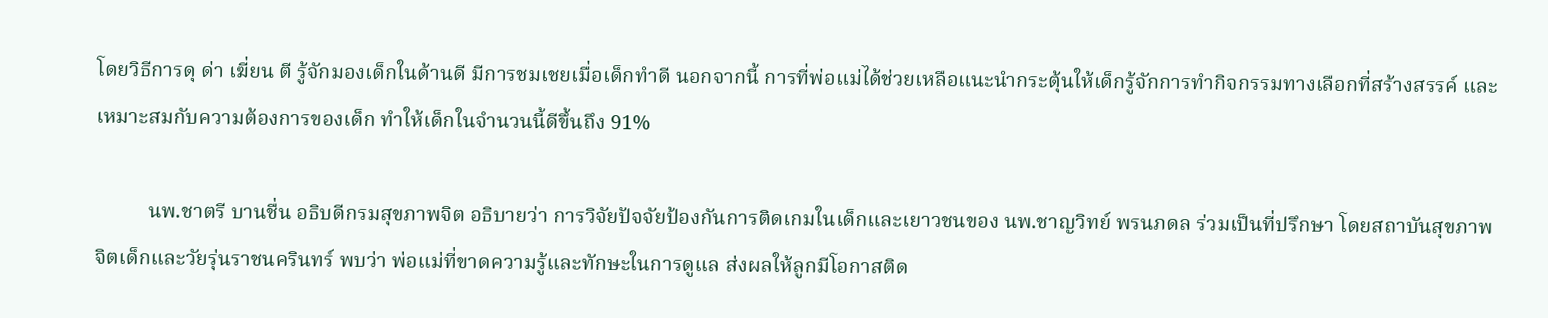โดยวิธีการดุ ด่า เฆี่ยน ตี รู้จักมองเด็กในด้านดี มีการชมเชยเมื่อเด็กทำดี นอกจากนี้ การที่พ่อแม่ได้ช่วยเหลือแนะนำกระตุ้นให้เด็กรู้จักการทำกิจกรรมทางเลือกที่สร้างสรรค์ และเหมาะสมกับความต้องการของเด็ก ทำให้เด็กในจำนวนนี้ดีขึ้นถึง 91%

          นพ.ชาตรี บานชื่น อธิบดีกรมสุขภาพจิต อธิบายว่า การวิจัยปัจจัยป้องกันการติดเกมในเด็กและเยาวชนของ นพ.ชาญวิทย์ พรนภดล ร่วมเป็นที่ปรึกษา โดยสถาบันสุขภาพจิตเด็กและวัยรุ่นราชนครินทร์ พบว่า พ่อแม่ที่ขาดความรู้และทักษะในการดูแล ส่งผลให้ลูกมีโอกาสติด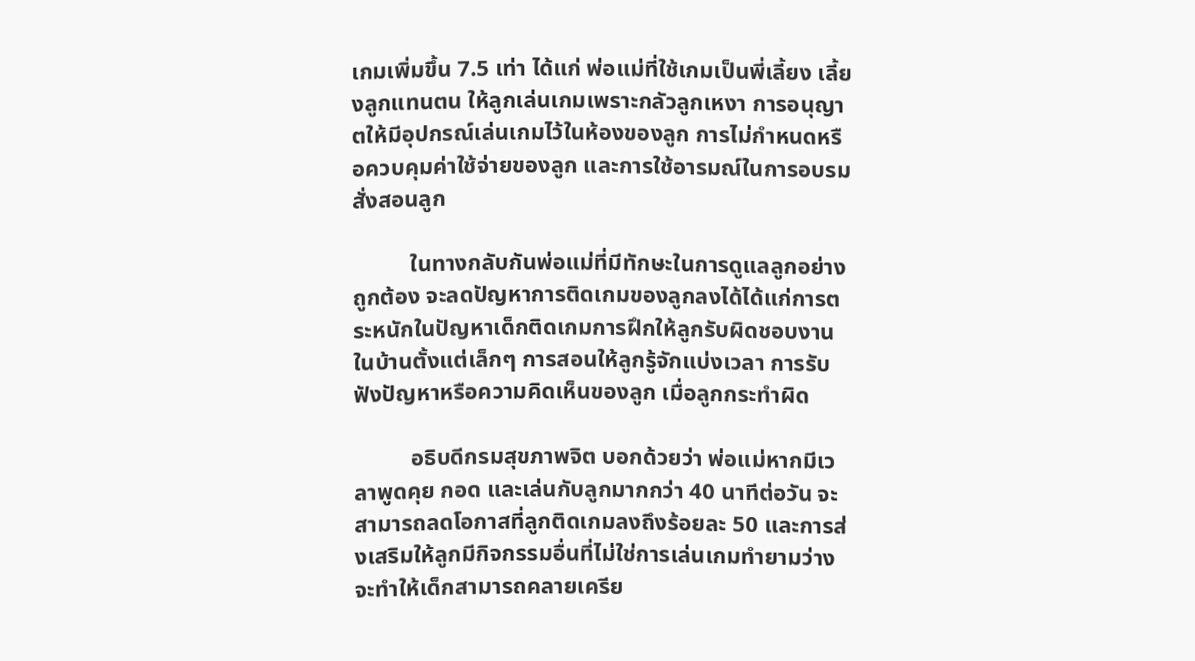เกมเพิ่มขึ้น 7.5 เท่า ได้แก่ พ่อแม่ที่ใช้เกมเป็นพี่เลี้ยง เลี้ยงลูกแทนตน ให้ลูกเล่นเกมเพราะกลัวลูกเหงา การอนุญาตให้มีอุปกรณ์เล่นเกมไว้ในห้องของลูก การไม่กำหนดหรือควบคุมค่าใช้จ่ายของลูก และการใช้อารมณ์ในการอบรมสั่งสอนลูก

          ในทางกลับกันพ่อแม่ที่มีทักษะในการดูแลลูกอย่างถูกต้อง จะลดปัญหาการติดเกมของลูกลงได้ได้แก่การตระหนักในปัญหาเด็กติดเกมการฝึกให้ลูกรับผิดชอบงานในบ้านตั้งแต่เล็กๆ การสอนให้ลูกรู้จักแบ่งเวลา การรับฟังปัญหาหรือความคิดเห็นของลูก เมื่อลูกกระทำผิด

          อธิบดีกรมสุขภาพจิต บอกด้วยว่า พ่อแม่หากมีเวลาพูดคุย กอด และเล่นกับลูกมากกว่า 40 นาทีต่อวัน จะสามารถลดโอกาสที่ลูกติดเกมลงถึงร้อยละ 50 และการส่งเสริมให้ลูกมีกิจกรรมอื่นที่ไม่ใช่การเล่นเกมทำยามว่าง จะทำให้เด็กสามารถคลายเครีย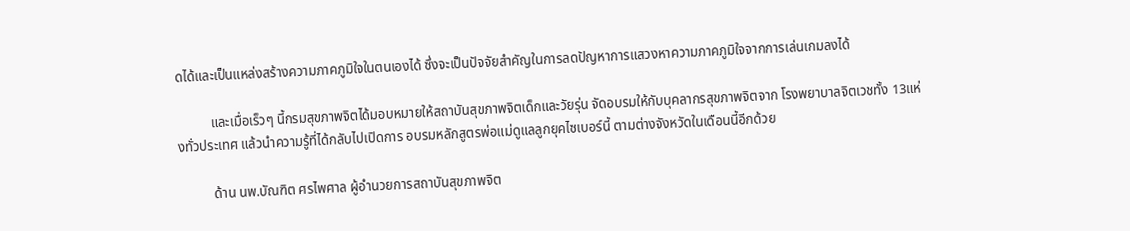ดได้และเป็นแหล่งสร้างความภาคภูมิใจในตนเองได้ ซึ่งจะเป็นปัจจัยสำคัญในการลดปัญหาการแสวงหาความภาคภูมิใจจากการเล่นเกมลงได้

          และเมื่อเร็วๆ นี้กรมสุขภาพจิตได้มอบหมายให้สถาบันสุขภาพจิตเด็กและวัยรุ่น จัดอบรมให้กับบุคลากรสุขภาพจิตจาก โรงพยาบาลจิตเวชทั้ง 13แห่งทั่วประเทศ แล้วนำความรู้ที่ได้กลับไปเปิดการ อบรมหลักสูตรพ่อแม่ดูแลลูกยุคไซเบอร์นี้ ตามต่างจังหวัดในเดือนนี้อีกด้วย

          ด้าน นพ.บัณฑิต ศรไพศาล ผู้อำนวยการสถาบันสุขภาพจิต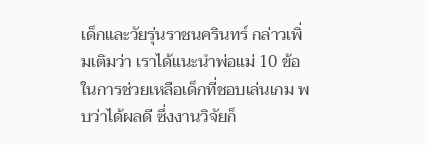เด็กและวัยรุ่นราชนครินทร์ กล่าวเพิ่มเติมว่า เราได้แนะนำพ่อแม่ 10 ข้อ ในการช่วยเหลือเด็กที่ชอบเล่นเกม พบว่าได้ผลดี ซึ่งงานวิจัยก็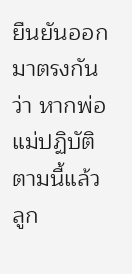ยืนยันออกมาตรงกันว่า หากพ่อแม่ปฏิบัติตามนี้แล้ว ลูก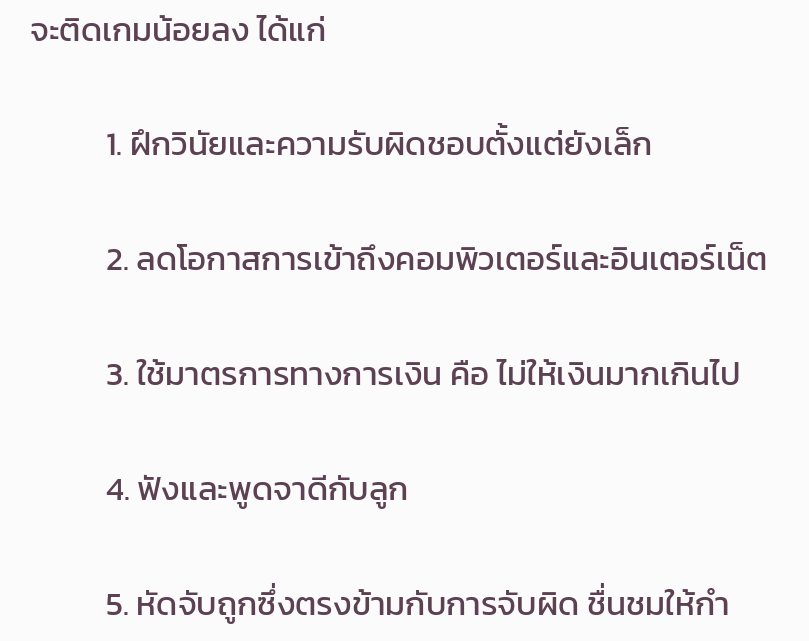จะติดเกมน้อยลง ได้แก่

          1. ฝึกวินัยและความรับผิดชอบตั้งแต่ยังเล็ก

          2. ลดโอกาสการเข้าถึงคอมพิวเตอร์และอินเตอร์เน็ต

          3. ใช้มาตรการทางการเงิน คือ ไม่ให้เงินมากเกินไป

          4. ฟังและพูดจาดีกับลูก

          5. หัดจับถูกซึ่งตรงข้ามกับการจับผิด ชื่นชมให้กำ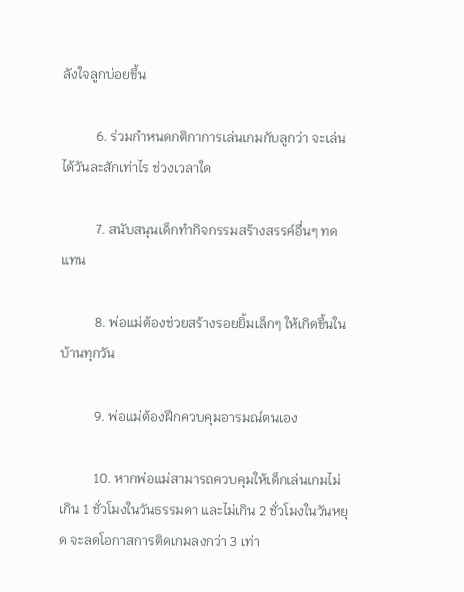ลังใจลูกบ่อยขึ้น

          6. ร่วมกำหนดกติกาการเล่นเกมกับลูกว่า จะเล่นได้วันละสักเท่าไร ช่วงเวลาใด

          7. สนับสนุนเด็กทำกิจกรรมสร้างสรรค์อื่นๆ ทดแทน

          8. พ่อแม่ต้องช่วยสร้างรอยยิ้มเล็กๆ ให้เกิดขึ้นในบ้านทุกวัน

          9. พ่อแม่ต้องฝึกควบคุมอารมณ์ตนเอง

          10. หากพ่อแม่สามารถควบคุมให้เด็กเล่นเกมไม่เกิน 1 ชั่วโมงในวันธรรมดา และไม่เกิน 2 ชั่วโมงในวันหยุด จะลดโอกาสการติดเกมลงกว่า 3 เท่า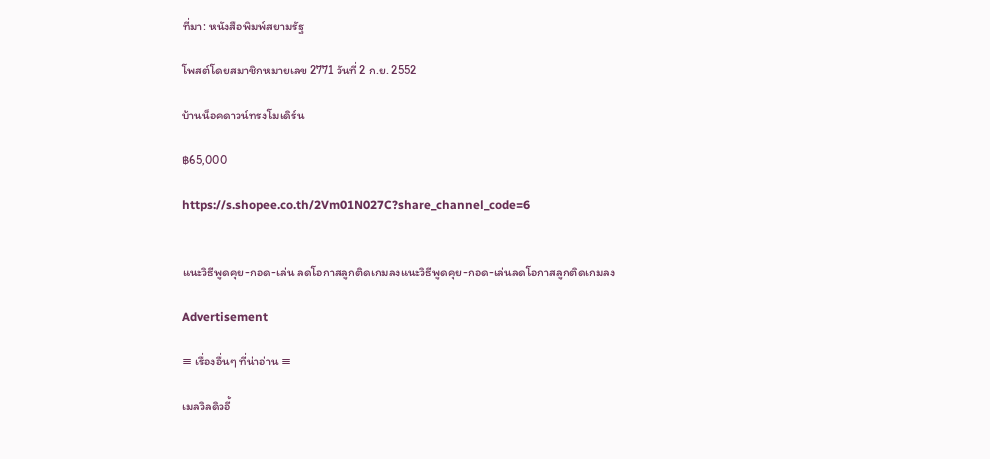ที่มา: หนังสือพิมพ์สยามรัฐ

โพสต์โดยสมาชิกหมายเลข 2771 วันที่ 2 ก.ย. 2552

บ้านน็อคดาวน์ทรงโมเดิร์น

฿65,000

https://s.shopee.co.th/2Vm01N027C?share_channel_code=6


แนะวิธีพูดคุย-กอด-เล่น ลดโอกาสลูกติดเกมลงแนะวิธีพูดคุย-กอด-เล่นลดโอกาสลูกติดเกมลง

Advertisement

≡ เรื่องอื่นๆ ที่น่าอ่าน ≡

เมลวิลดิวอี้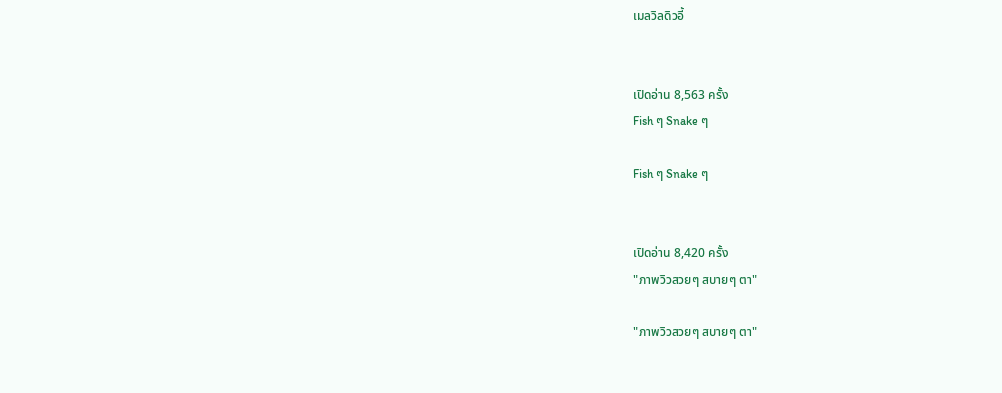เมลวิลดิวอี้


เปิดอ่าน 8,563 ครั้ง
Fish ๆ Snake ๆ

Fish ๆ Snake ๆ


เปิดอ่าน 8,420 ครั้ง
"ภาพวิวสวยๆ สบายๆ ตา"

"ภาพวิวสวยๆ สบายๆ ตา"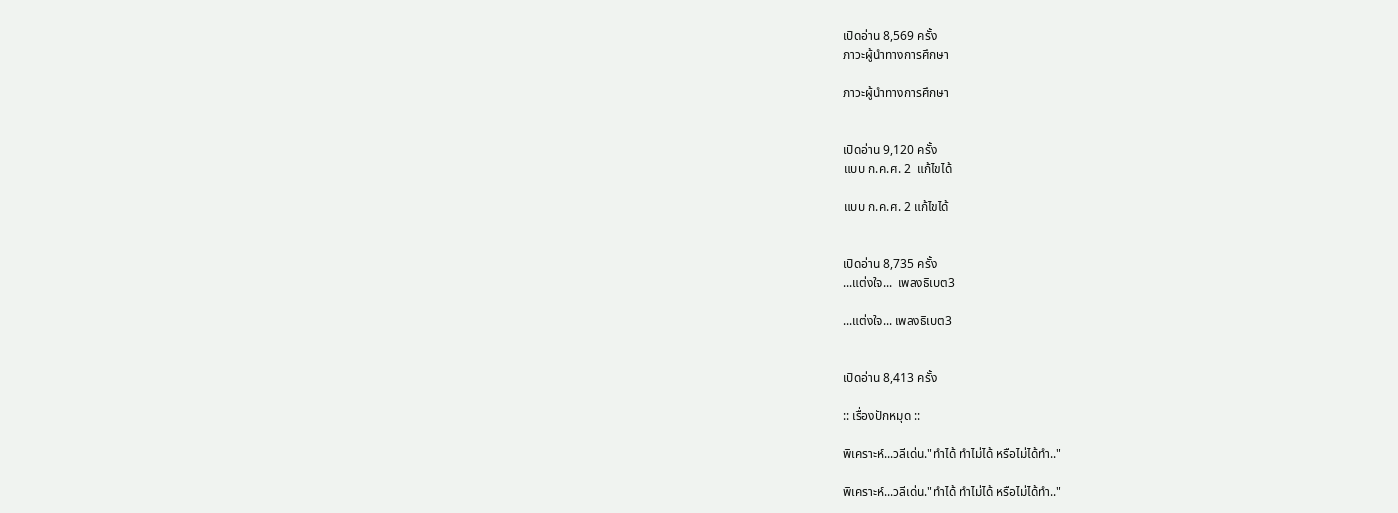เปิดอ่าน 8,569 ครั้ง
ภาวะผู้นำทางการศึกษา

ภาวะผู้นำทางการศึกษา


เปิดอ่าน 9,120 ครั้ง
แบบ ก.ค.ศ. 2  แก้ไขได้

แบบ ก.ค.ศ. 2 แก้ไขได้


เปิดอ่าน 8,735 ครั้ง
...แต่งใจ...  เพลงธิเบต3

...แต่งใจ... เพลงธิเบต3


เปิดอ่าน 8,413 ครั้ง

:: เรื่องปักหมุด ::

พิเคราะห์...วลีเด่น."ทำได้ ทำไม่ได้ หรือไม่ได้ทำ.."

พิเคราะห์...วลีเด่น."ทำได้ ทำไม่ได้ หรือไม่ได้ทำ.."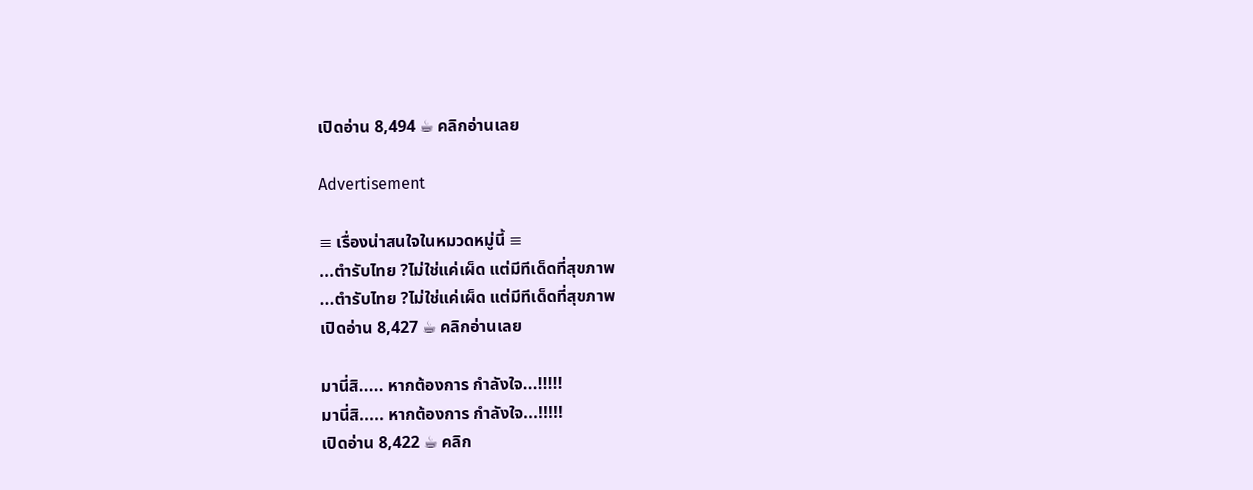เปิดอ่าน 8,494 ☕ คลิกอ่านเลย

Advertisement

≡ เรื่องน่าสนใจในหมวดหมู่นี้ ≡
...ตำรับไทย ?ไม่ใช่แค่เผ็ด แต่มีทีเด็ดที่สุขภาพ
...ตำรับไทย ?ไม่ใช่แค่เผ็ด แต่มีทีเด็ดที่สุขภาพ
เปิดอ่าน 8,427 ☕ คลิกอ่านเลย

มานี่สิ..... หากต้องการ กำลังใจ...!!!!!
มานี่สิ..... หากต้องการ กำลังใจ...!!!!!
เปิดอ่าน 8,422 ☕ คลิก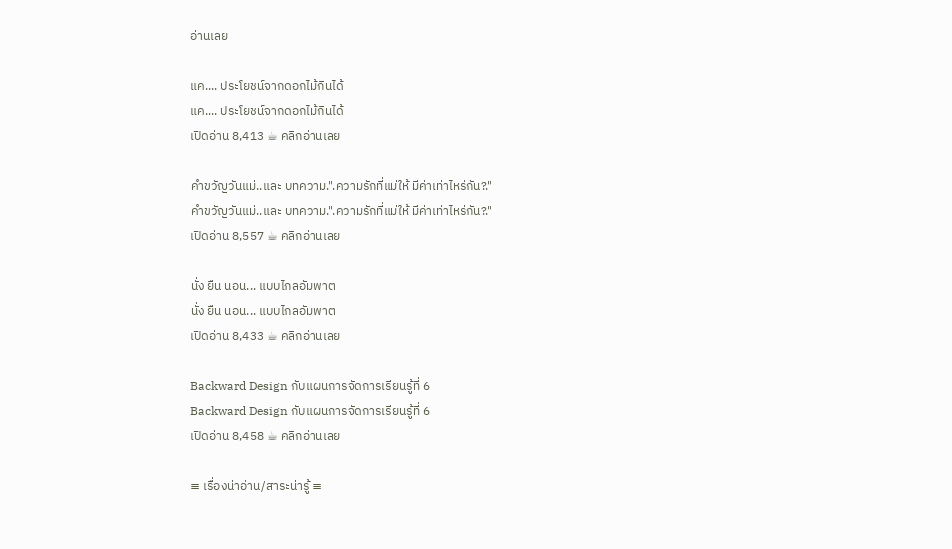อ่านเลย

แค.... ประโยชน์จากดอกไม้กินได้
แค.... ประโยชน์จากดอกไม้กินได้
เปิดอ่าน 8,413 ☕ คลิกอ่านเลย

คำขวัญวันแม่..และ บทความ.".ความรักที่แม่ให้ มีค่าเท่าไหร่กัน?."
คำขวัญวันแม่..และ บทความ.".ความรักที่แม่ให้ มีค่าเท่าไหร่กัน?."
เปิดอ่าน 8,557 ☕ คลิกอ่านเลย

นั่ง ยืน นอน... แบบไกลอัมพาต
นั่ง ยืน นอน... แบบไกลอัมพาต
เปิดอ่าน 8,433 ☕ คลิกอ่านเลย

Backward Design กับแผนการจัดการเรียนรู้ที่ 6
Backward Design กับแผนการจัดการเรียนรู้ที่ 6
เปิดอ่าน 8,458 ☕ คลิกอ่านเลย

≡ เรื่องน่าอ่าน/สาระน่ารู้ ≡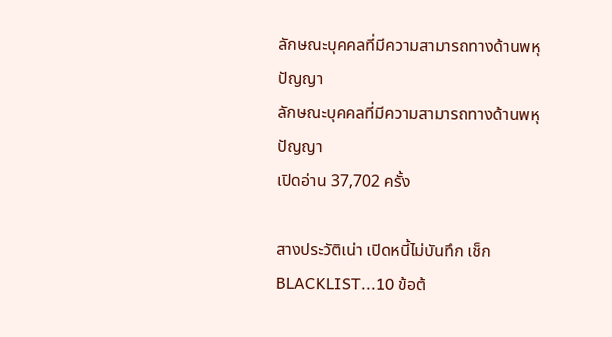ลักษณะบุคคลที่มีความสามารถทางด้านพหุปัญญา
ลักษณะบุคคลที่มีความสามารถทางด้านพหุปัญญา
เปิดอ่าน 37,702 ครั้ง

สางประวัติเน่า เปิดหนี้ไม่บันทึก เช็ก BLACKLIST...10 ข้อต้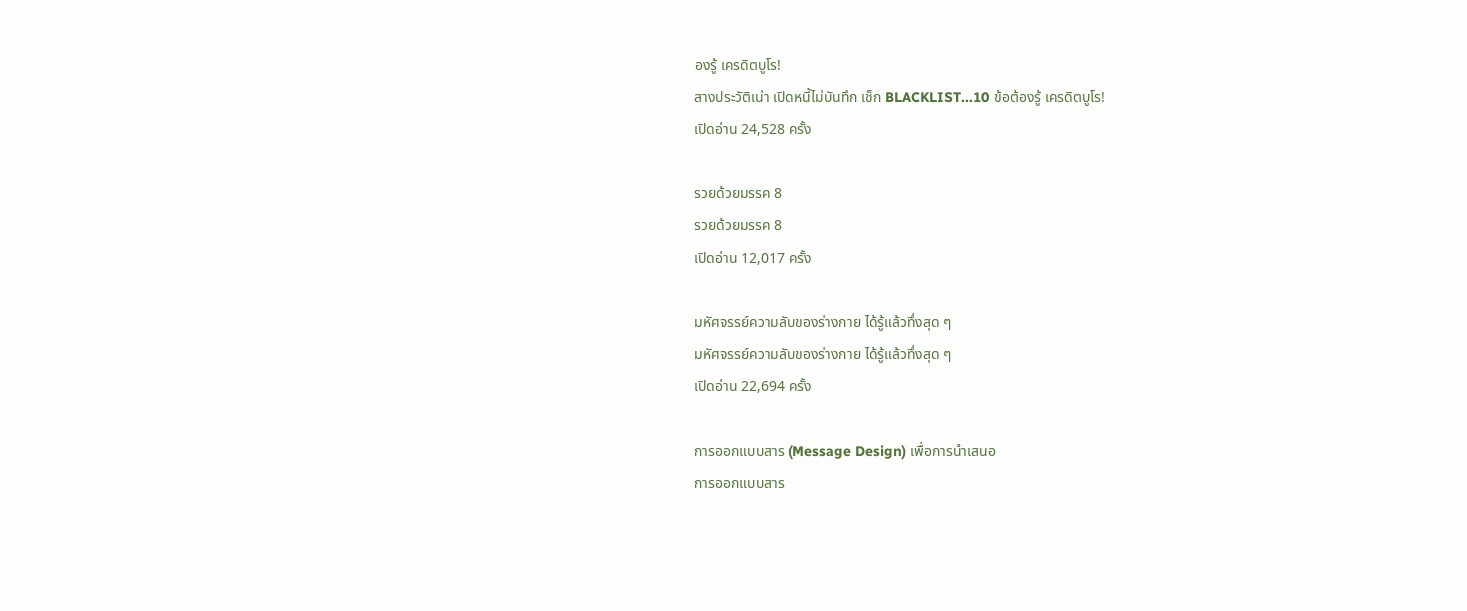องรู้ เครดิตบูโร!
สางประวัติเน่า เปิดหนี้ไม่บันทึก เช็ก BLACKLIST...10 ข้อต้องรู้ เครดิตบูโร!
เปิดอ่าน 24,528 ครั้ง

รวยด้วยมรรค 8
รวยด้วยมรรค 8
เปิดอ่าน 12,017 ครั้ง

มหัศจรรย์ความลับของร่างกาย ได้รู้แล้วทึ่งสุด ๆ
มหัศจรรย์ความลับของร่างกาย ได้รู้แล้วทึ่งสุด ๆ
เปิดอ่าน 22,694 ครั้ง

การออกแบบสาร (Message Design) เพื่อการนำเสนอ
การออกแบบสาร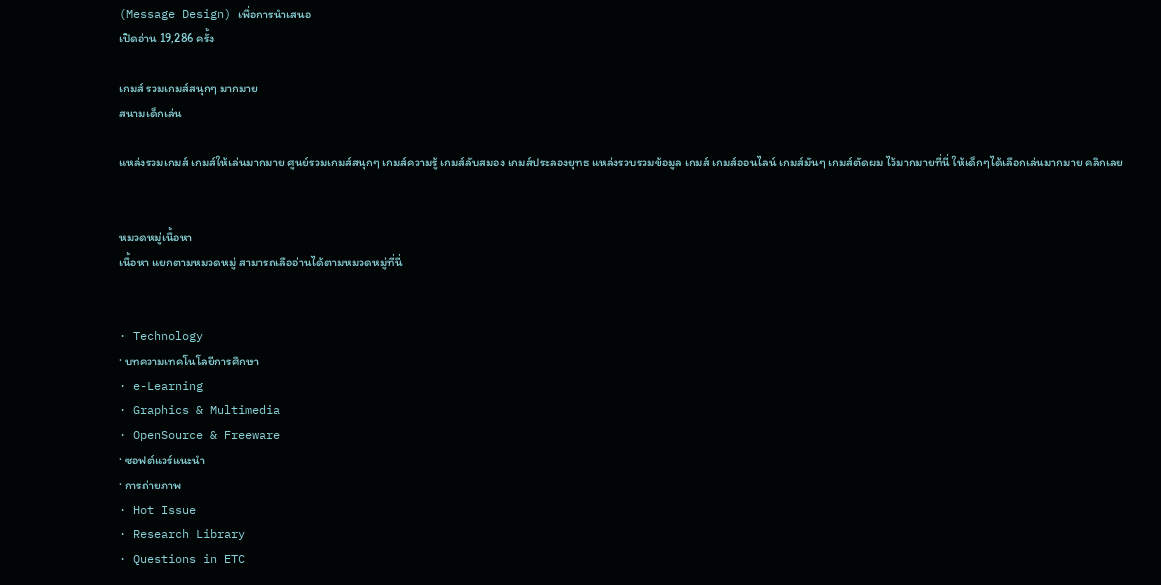(Message Design) เพื่อการนำเสนอ
เปิดอ่าน 19,286 ครั้ง

เกมส์ รวมเกมส์สนุกๆ มากมาย
สนามเด็กเล่น

แหล่งรวมเกมส์ เกมส์ให้เล่นมากมาย ศูนย์รวมเกมส์สนุกๆ เกมส์ความรู้ เกมส์ลับสมอง เกมส์ประลองยุทธ แหล่งรวบรวมข้อมูล เกมส์ เกมส์ออนไลน์ เกมส์มันๆ เกมส์ตัดผม ไว้มากมายที่นี่ ให้เด็กๆได้เลือกเล่นมากมาย คลิกเลย


หมวดหมู่เนื้อหา
เนื้อหา แยกตามหมวดหมู่ สามารถเลืออ่านได้ตามหมวดหมู่ที่นี่


· Technology
· บทความเทคโนโลยีการศึกษา
· e-Learning
· Graphics & Multimedia
· OpenSource & Freeware
· ซอฟต์แวร์แนะนำ
· การถ่ายภาพ
· Hot Issue
· Research Library
· Questions in ETC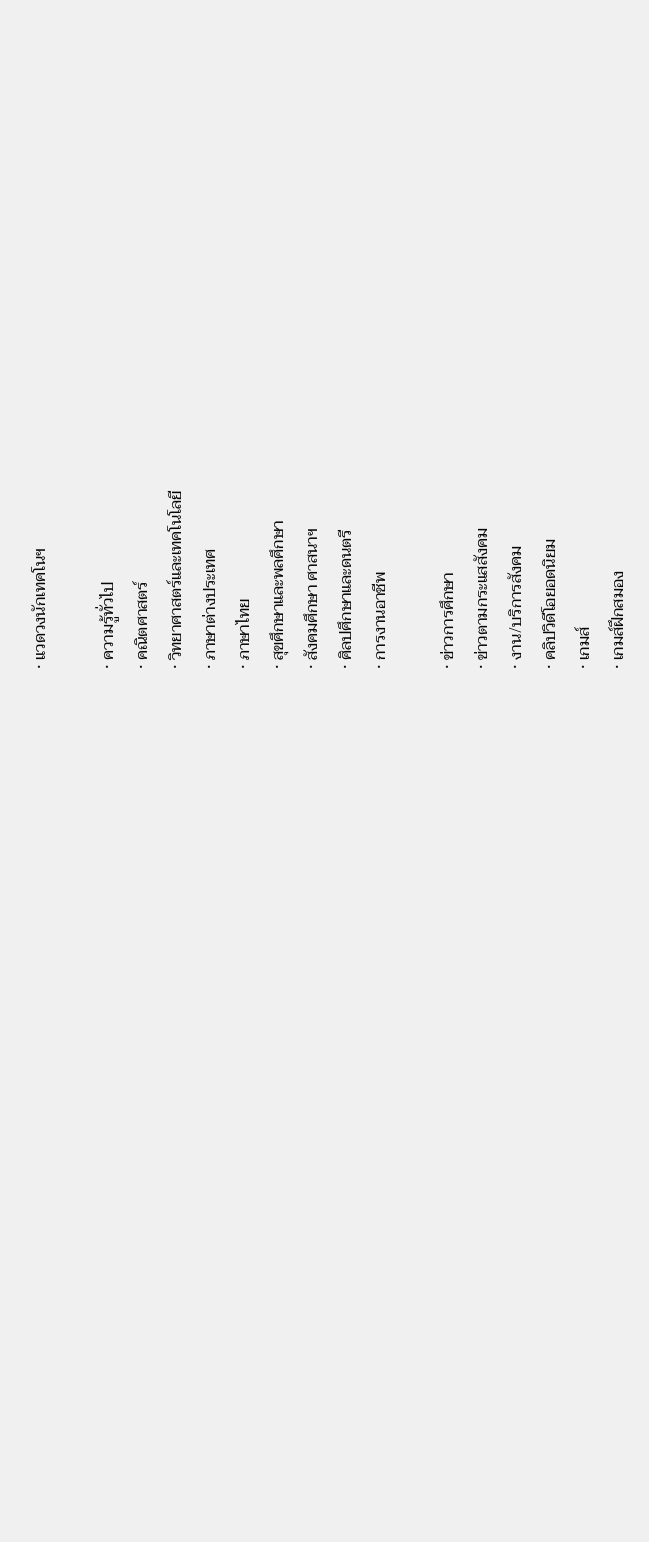· แวดวงนักเทคโนฯ

· ความรู้ทั่วไป
· คณิตศาสตร์
· วิทยาศาสตร์และเทคโนโลยี
· ภาษาต่างประเทศ
· ภาษาไทย
· สุขศึกษาและพลศึกษา
· สังคมศึกษา ศาสนาฯ
· ศิลปศึกษาและดนตรี
· การงานอาชีพ

· ข่าวการศึกษา
· ข่าวตามกระแสสังคม
· งาน/บริการสังคม
· คลิปวิดีโอยอดนิยม
· เกมส์
· เกมส์ฝึกสมอง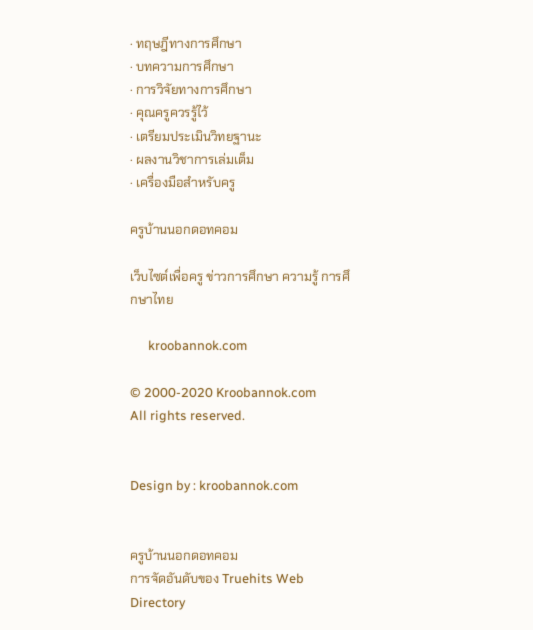· ทฤษฎีทางการศึกษา
· บทความการศึกษา
· การวิจัยทางการศึกษา
· คุณครูควรรู้ไว้
· เตรียมประเมินวิทยฐานะ
· ผลงานวิชาการเล่มเต็ม
· เครื่องมือสำหรับครู

ครูบ้านนอกดอทคอม

เว็บไซต์เพื่อครู ข่าวการศึกษา ความรู้ การศึกษาไทย

      kroobannok.com

© 2000-2020 Kroobannok.com
All rights reserved.


Design by : kroobannok.com


ครูบ้านนอกดอทคอม
การจัดอันดับของ Truehits Web Directory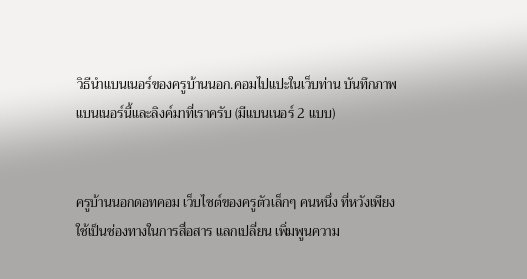วิธีนำแบนเนอร์ของครูบ้านนอก.คอมไปแปะในเว็บท่าน บันทึกภาพแบนเนอร์นี้และลิงค์มาที่เราครับ (มีแบนเนอร์ 2 แบบ)


ครูบ้านนอกดอทคอม เว็บไซต์ของครูตัวเล็กๆ คนหนึ่ง ที่หวังเพียง ใช้เป็นช่องทางในการสื่อสาร แลกเปลี่ยน เพิ่มพูนความ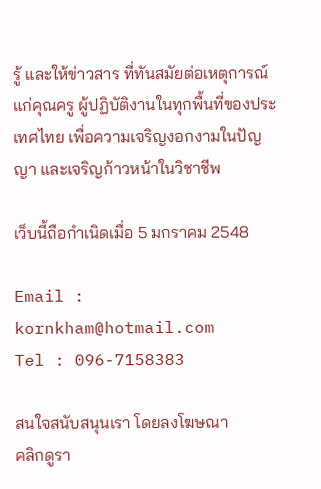รู้ และให้ข่าวสาร ที่ทันสมัยต่อเหตุการณ์แก่คุณครู ผู้ปฏิบัติงานในทุกพื้นที่ของประเทศไทย เพื่อความเจริญงอกงามในปัญญา และเจริญก้าวหน้าในวิชาชีพ

เว็บนี้ถือกำเนิดเมื่อ 5 มกราคม 2548

Email : kornkham@hotmail.com
Tel : 096-7158383

สนใจสนับสนุนเรา โดยลงโฆษณา
คลิกดูรา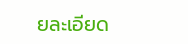ยละเอียด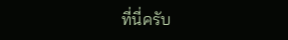ที่นี่ครับ